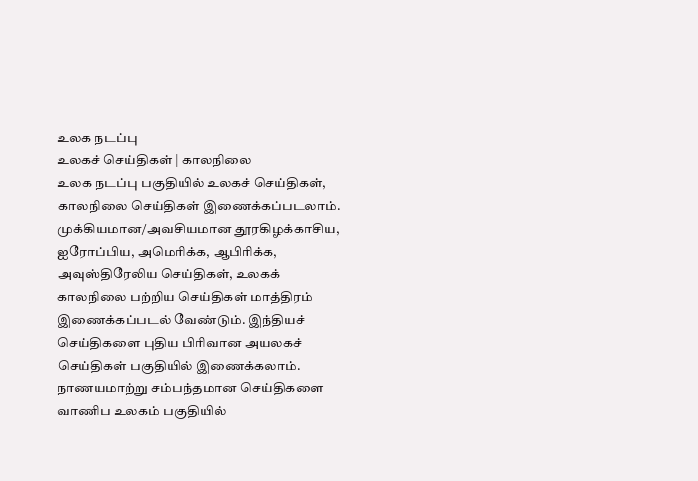உலக நடப்பு
உலகச் செய்திகள் | காலநிலை
உலக நடப்பு பகுதியில் உலகச் செய்திகள், காலநிலை செய்திகள் இணைக்கப்படலாம்.
முக்கியமான/அவசியமான தூரகிழக்காசிய, ஐரோப்பிய, அமெரிக்க, ஆபிரிக்க, அவுஸ்திரேலிய செய்திகள், உலகக் காலநிலை பற்றிய செய்திகள் மாத்திரம் இணைக்கப்படல் வேண்டும். இந்தியச் செய்திகளை புதிய பிரிவான அயலகச் செய்திகள் பகுதியில் இணைக்கலாம். நாணயமாற்று சம்பந்தமான செய்திகளை வாணிப உலகம் பகுதியில்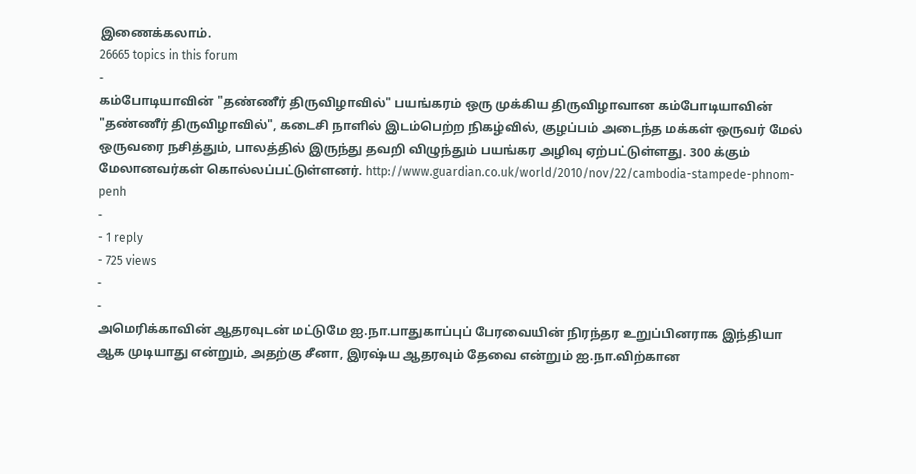இணைக்கலாம்.
26665 topics in this forum
-
கம்போடியாவின் "தண்ணீர் திருவிழாவில்" பயங்கரம் ஒரு முக்கிய திருவிழாவான கம்போடியாவின் "தண்ணீர் திருவிழாவில்", கடைசி நாளில் இடம்பெற்ற நிகழ்வில், குழப்பம் அடைந்த மக்கள் ஒருவர் மேல் ஒருவரை நசித்தும், பாலத்தில் இருந்து தவறி விழுந்தும் பயங்கர அழிவு ஏற்பட்டுள்ளது. 300 க்கும் மேலானவர்கள் கொல்லப்பட்டுள்ளனர். http://www.guardian.co.uk/world/2010/nov/22/cambodia-stampede-phnom-penh
-
- 1 reply
- 725 views
-
-
அமெரிக்காவின் ஆதரவுடன் மட்டுமே ஐ.நா.பாதுகாப்புப் பேரவையின் நிரந்தர உறுப்பினராக இந்தியா ஆக முடியாது என்றும், அதற்கு சீனா, இரஷ்ய ஆதரவும் தேவை என்றும் ஐ.நா.விற்கான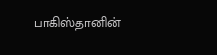பாகிஸ்தானின்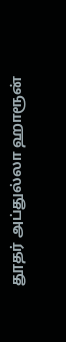தூதர் அப்துல்லா ஹாரூன்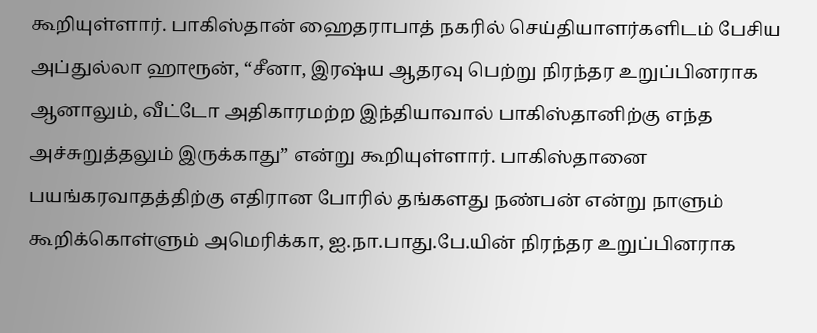கூறியுள்ளார். பாகிஸ்தான் ஹைதராபாத் நகரில் செய்தியாளர்களிடம் பேசிய அப்துல்லா ஹாரூன், “சீனா, இரஷ்ய ஆதரவு பெற்று நிரந்தர உறுப்பினராக ஆனாலும், வீட்டோ அதிகாரமற்ற இந்தியாவால் பாகிஸ்தானிற்கு எந்த அச்சுறுத்தலும் இருக்காது” என்று கூறியுள்ளார். பாகிஸ்தானை பயங்கரவாதத்திற்கு எதிரான போரில் தங்களது நண்பன் என்று நாளும் கூறிக்கொள்ளும் அமெரிக்கா, ஐ.நா.பாது.பே.யின் நிரந்தர உறுப்பினராக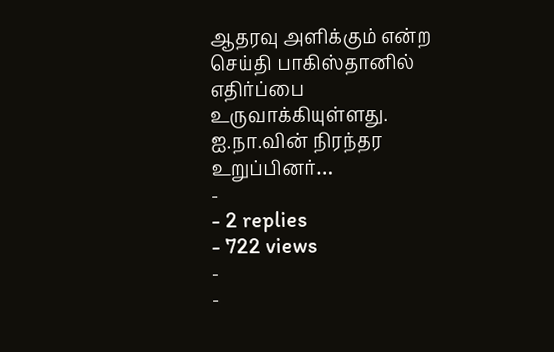ஆதரவு அளிக்கும் என்ற செய்தி பாகிஸ்தானில் எதிர்ப்பை உருவாக்கியுள்ளது. ஐ.நா.வின் நிரந்தர உறுப்பினர்…
-
- 2 replies
- 722 views
-
-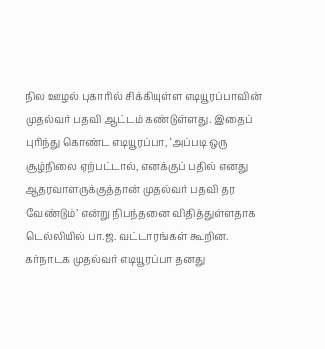நில ஊழல் புகாரில் சிக்கியுள்ள எடியூரப்பாவின் முதல்வர் பதவி ஆட்டம் கண்டுள்ளது. இதைப் புரிந்து கொண்ட எடியூரப்பா, ‘அப்படி ஒரு சூழ்நிலை ஏற்பட்டால், எனக்குப் பதில் எனது ஆதரவாளருக்குத்தான் முதல்வர் பதவி தர வேண்டும்’ என்று நிபந்தனை விதித்துள்ளதாக டெல்லியில் பா.ஜ. வட்டாரங்கள் கூறின. கர்நாடக முதல்வர் எடியூரப்பா தனது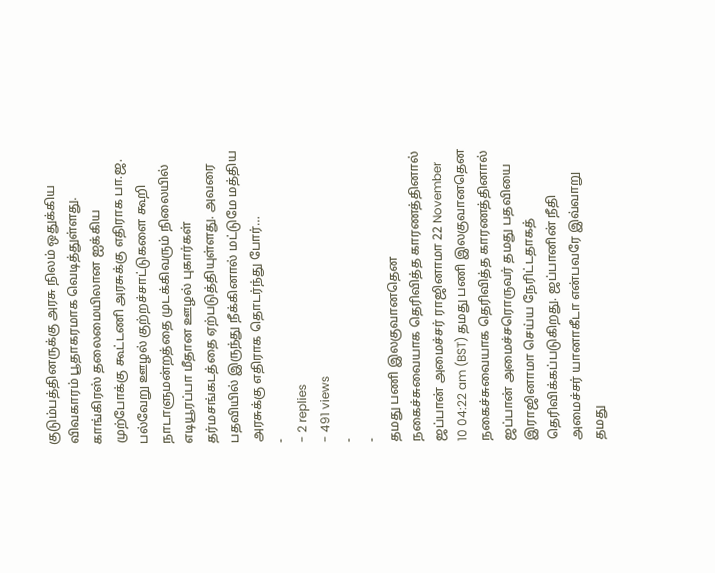குடும்பத்தினருக்கு அரசு நிலம் ஒதுக்கிய விவகாரம் பூதாகரமாக வெடித்துள்ளது. காங்கிரஸ் தலைமையிலான ஐக்கிய முற்போக்கு கூட்டணி அரசுக்கு எதிராக பா.ஜ. பல்வேறு ஊழல் குற்றச்சாட்டுகளை கூறி நாடாளுமன்றத்தை முடக்கிவரும் நிலையில் எடியூரப்பா மீதான ஊழல் புகார்கள் தர்மசங்கடத்தை ஏற்படுத்தியுள்ளது. அவரை பதவியில் இருந்து நீக்கினால் மட்டுமே மத்திய அரசுக்கு எதிராக தொடர்ந்து போர்…
-
- 2 replies
- 491 views
-
-
தமது பணி இலகுவானதென நகைச்சுவையாக தெரிவித்த காரணத்தினால் ஜப்பான் அமைச்சர் ராஜினாமா 22 November 10 04:22 am (BST) தமது பணி இலகுவானதென நகைச்சுவையாக தெரிவித்த காரணத்தினால் ஜப்பான் அமைச்சரொருவர் தமது பதவியை இராஜினாமா செய்ய நேரிட்டதாகத் தெரிவிக்கப்படுகிறது. ஜப்பானின் நீதி அமைச்சர் யானாகீடா என்பவரே இவ்வாறு தமது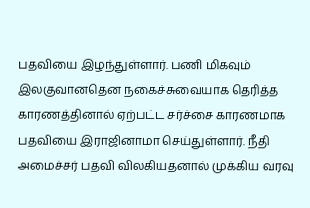பதவியை இழந்துள்ளார். பணி மிகவும் இலகுவானதென நகைச்சுவையாக தெரித்த காரணத்தினால் ஏற்பட்ட சர்ச்சை காரணமாக பதவியை இராஜினாமா செய்துள்ளார். நீதி அமைச்சர் பதவி விலகியதனால் முக்கிய வரவு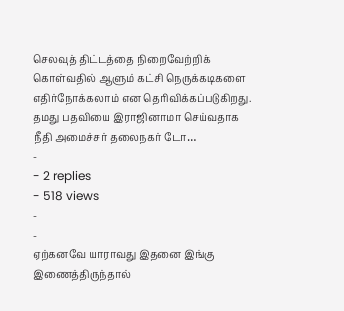செலவுத் திட்டத்தை நிறைவேற்றிக் கொள்வதில் ஆளும் கட்சி நெருக்கடிகளை எதிர்நோக்கலாம் என தெரிவிக்கப்படுகிறது. தமது பதவியை இராஜினாமா செய்வதாக நீதி அமைச்சர் தலைநகர் டோ…
-
- 2 replies
- 518 views
-
-
ஏற்கனவே யாராவது இதனை இங்கு இணைத்திருந்தால்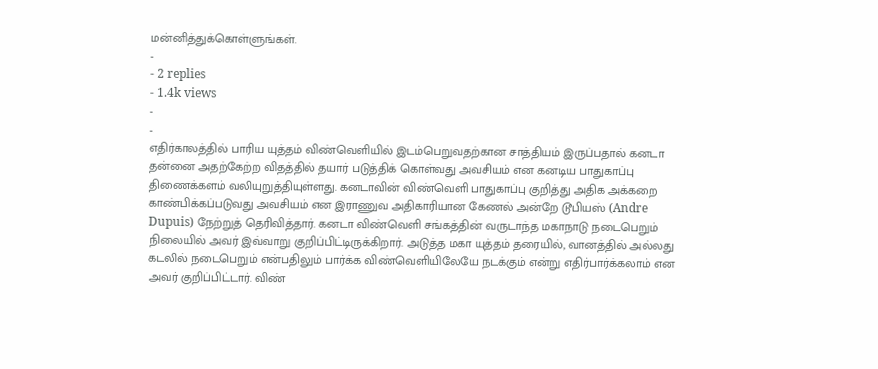மன்னித்துக்கொள்ளுங்கள்.
-
- 2 replies
- 1.4k views
-
-
எதிர்காலத்தில் பாரிய யுத்தம் விண்வெளியில் இடம்பெறுவதற்கான சாத்தியம் இருப்பதால் கனடா தன்னை அதற்கேற்ற விதத்தில் தயார் படுத்திக் கொள்வது அவசியம் என கனடிய பாதுகாப்பு திணைக்களம் வலியுறுத்தியுள்ளது. கனடாவின் விண்வெளி பாதுகாப்பு குறித்து அதிக அக்கறை காண்பிக்கப்படுவது அவசியம் என இராணுவ அதிகாரியான கேணல் அன்றே டூபியஸ் (Andre Dupuis) நேற்றுத் தெரிவித்தார். கனடா விண்வெளி சங்கத்தின் வருடாந்த மகாநாடு நடைபெறும் நிலையில் அவர் இவ்வாறு குறிப்பிட்டிருக்கிறார். அடுத்த மகா யுத்தம் தரையில், வானத்தில் அல்லது கடலில் நடைபெறும் என்பதிலும் பார்க்க விண்வெளியிலேயே நடக்கும் என்று எதிர்பார்க்கலாம் என அவர் குறிப்பிட்டார். விண்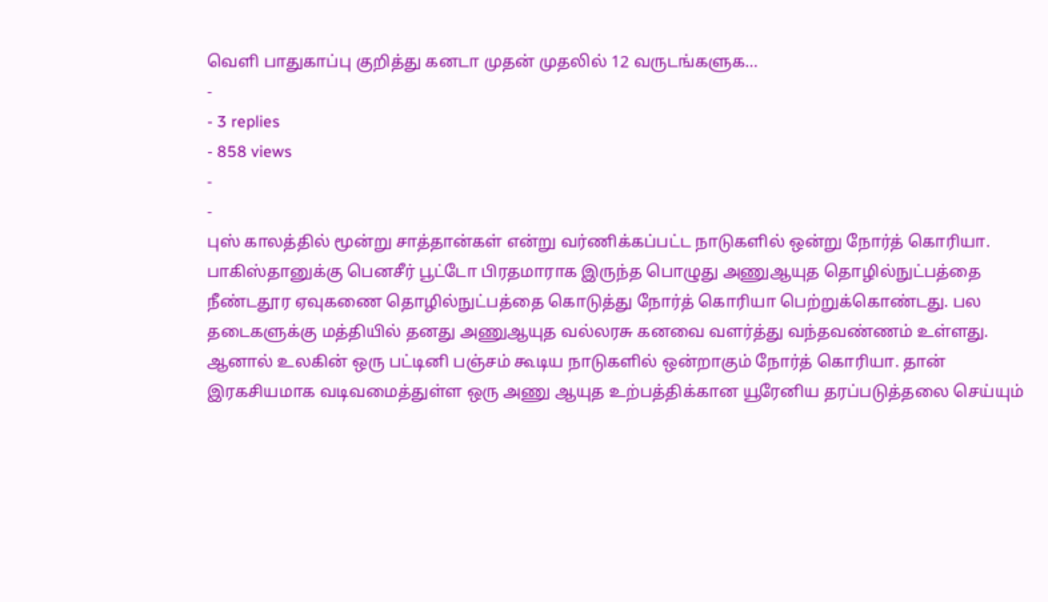வெளி பாதுகாப்பு குறித்து கனடா முதன் முதலில் 12 வருடங்களுக…
-
- 3 replies
- 858 views
-
-
புஸ் காலத்தில் மூன்று சாத்தான்கள் என்று வர்ணிக்கப்பட்ட நாடுகளில் ஒன்று நோர்த் கொரியா. பாகிஸ்தானுக்கு பெனசீர் பூட்டோ பிரதமாராக இருந்த பொழுது அணுஆயுத தொழில்நுட்பத்தை நீண்டதூர ஏவுகணை தொழில்நுட்பத்தை கொடுத்து நோர்த் கொரியா பெற்றுக்கொண்டது. பல தடைகளுக்கு மத்தியில் தனது அணுஆயுத வல்லரசு கனவை வளர்த்து வந்தவண்ணம் உள்ளது. ஆனால் உலகின் ஒரு பட்டினி பஞ்சம் கூடிய நாடுகளில் ஒன்றாகும் நோர்த் கொரியா. தான் இரகசியமாக வடிவமைத்துள்ள ஒரு அணு ஆயுத உற்பத்திக்கான யூரேனிய தரப்படுத்தலை செய்யும்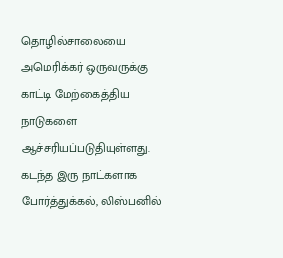தொழில்சாலையை அமெரிக்கர் ஒருவருக்கு காட்டி மேற்கைத்திய நாடுகளை ஆச்சரியப்படுதியுள்ளது. கடந்த இரு நாட்களாக போர்த்துக்கல், லிஸ்பனில்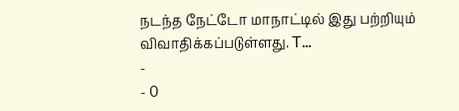நடந்த நேட்டோ மாநாட்டில் இது பற்றியும் விவாதிக்கப்படுள்ளது. T…
-
- 0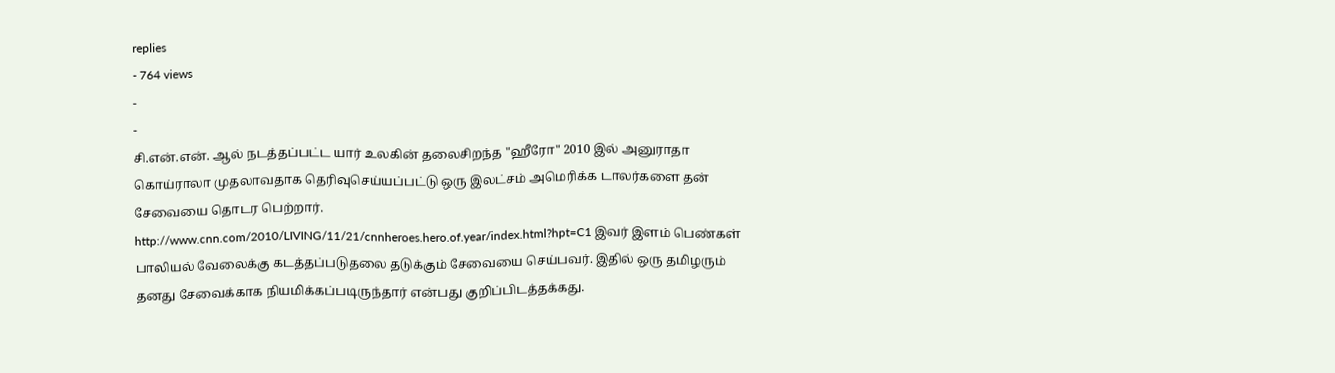replies
- 764 views
-
-
சி.என்.என். ஆல் நடத்தப்பட்ட யார் உலகின் தலைசிறந்த "ஹீரோ" 2010 இல் அனுராதா கொய்ராலா முதலாவதாக தெரிவுசெய்யப்பட்டு ஒரு இலட்சம் அமெரிக்க டாலர்களை தன் சேவையை தொடர பெற்றார். http://www.cnn.com/2010/LIVING/11/21/cnnheroes.hero.of.year/index.html?hpt=C1 இவர் இளம் பெண்கள் பாலியல் வேலைக்கு கடத்தப்படுதலை தடுக்கும் சேவையை செய்பவர். இதில் ஒரு தமிழரும் தனது சேவைக்காக நியமிக்கப்படிருந்தார் என்பது குறிப்பிடத்தக்கது.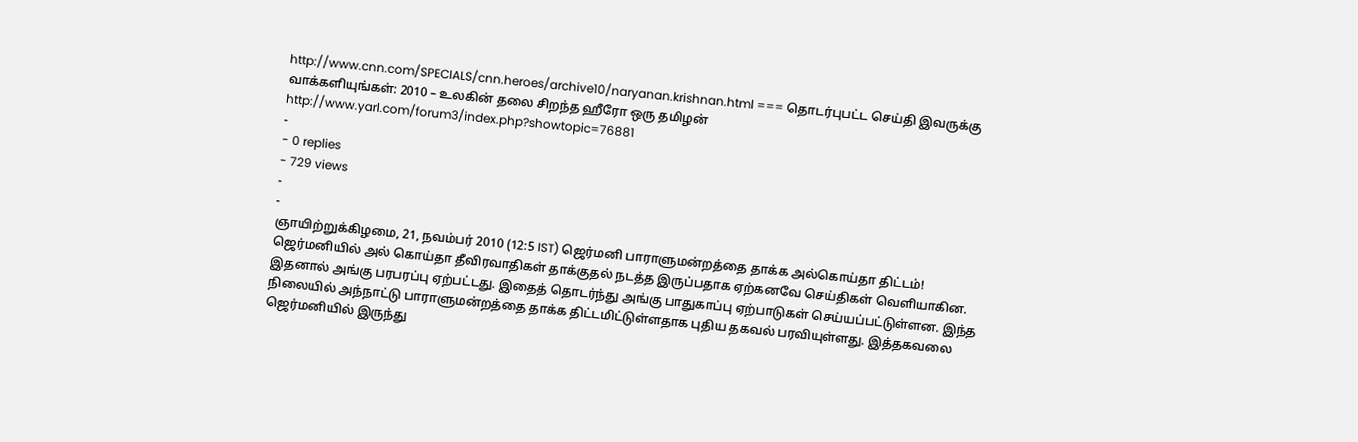http://www.cnn.com/SPECIALS/cnn.heroes/archive10/naryanan.krishnan.html === தொடர்புபட்ட செய்தி இவருக்கு வாக்களியுங்கள்: 2010 – உலகின் தலை சிறந்த ஹீரோ ஒரு தமிழன் http://www.yarl.com/forum3/index.php?showtopic=76881
-
- 0 replies
- 729 views
-
-
ஞாயிற்றுக்கிழமை, 21, நவம்பர் 2010 (12:5 IST) ஜெர்மனி பாராளுமன்றத்தை தாக்க அல்கொய்தா திட்டம்! ஜெர்மனியில் அல் கொய்தா தீவிரவாதிகள் தாக்குதல் நடத்த இருப்பதாக ஏற்கனவே செய்திகள் வெளியாகின. இதனால் அங்கு பரபரப்பு ஏற்பட்டது. இதைத் தொடர்ந்து அங்கு பாதுகாப்பு ஏற்பாடுகள் செய்யப்பட்டுள்ளன. இந்த நிலையில் அந்நாட்டு பாராளுமன்றத்தை தாக்க திட்டமிட்டுள்ளதாக புதிய தகவல் பரவியுள்ளது. இத்தகவலை ஜெர்மனியில் இருந்து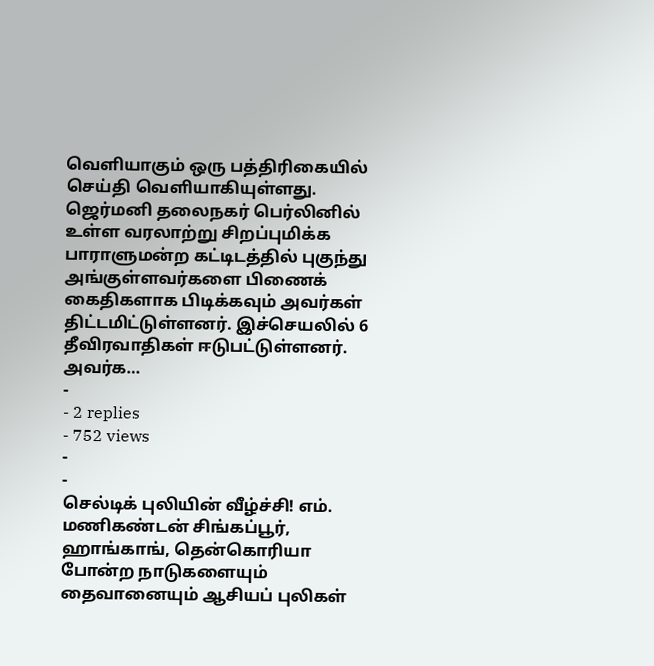வெளியாகும் ஒரு பத்திரிகையில் செய்தி வெளியாகியுள்ளது. ஜெர்மனி தலைநகர் பெர்லினில் உள்ள வரலாற்று சிறப்புமிக்க பாராளுமன்ற கட்டிடத்தில் புகுந்து அங்குள்ளவர்களை பிணைக் கைதிகளாக பிடிக்கவும் அவர்கள் திட்டமிட்டுள்ளனர். இச்செயலில் 6 தீவிரவாதிகள் ஈடுபட்டுள்ளனர். அவர்க…
-
- 2 replies
- 752 views
-
-
செல்டிக் புலியின் வீழ்ச்சி! எம். மணிகண்டன் சிங்கப்பூர், ஹாங்காங், தென்கொரியா போன்ற நாடுகளையும் தைவானையும் ஆசியப் புலிகள்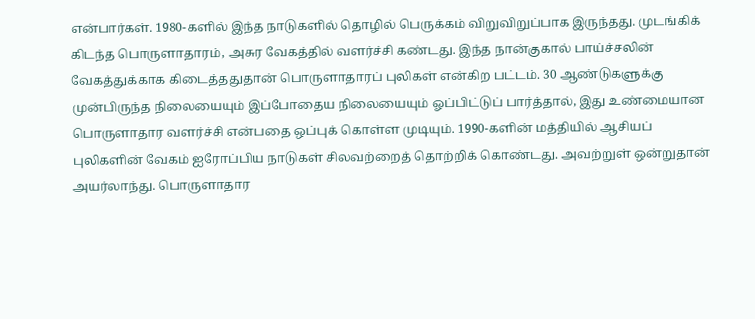என்பார்கள். 1980-களில் இந்த நாடுகளில் தொழில் பெருக்கம் விறுவிறுப்பாக இருந்தது. முடங்கிக் கிடந்த பொருளாதாரம், அசுர வேகத்தில் வளர்ச்சி கண்டது. இந்த நான்குகால் பாய்ச்சலின் வேகத்துக்காக கிடைத்ததுதான் பொருளாதாரப் புலிகள் என்கிற பட்டம். 30 ஆண்டுகளுக்கு முன்பிருந்த நிலையையும் இப்போதைய நிலையையும் ஓப்பிட்டுப் பார்த்தால், இது உண்மையான பொருளாதார வளர்ச்சி என்பதை ஒப்புக் கொள்ள முடியும். 1990-களின் மத்தியில் ஆசியப் புலிகளின் வேகம் ஐரோப்பிய நாடுகள் சிலவற்றைத் தொற்றிக் கொண்டது. அவற்றுள் ஒன்றுதான் அயர்லாந்து. பொருளாதார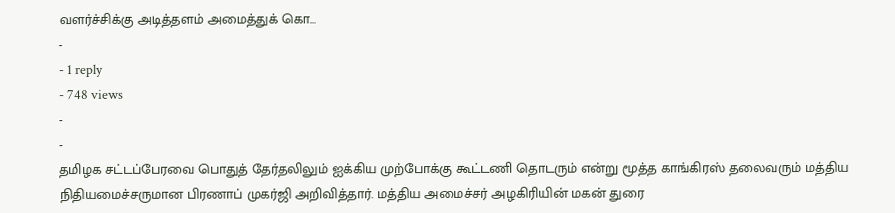வளர்ச்சிக்கு அடித்தளம் அமைத்துக் கொ…
-
- 1 reply
- 748 views
-
-
தமிழக சட்டப்பேரவை பொதுத் தேர்தலிலும் ஐக்கிய முற்போக்கு கூட்டணி தொடரும் என்று மூத்த காங்கிரஸ் தலைவரும் மத்திய நிதியமைச்சருமான பிரணாப் முகர்ஜி அறிவித்தார். மத்திய அமைச்சர் அழகிரியின் மகன் துரை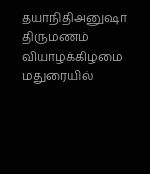தயாநிதிஅனுஷா திருமணம் வியாழக்கிழமை மதுரையில்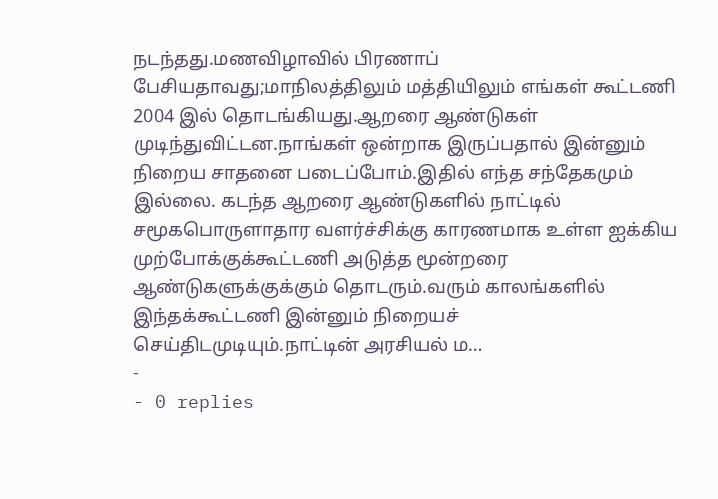நடந்தது.மணவிழாவில் பிரணாப் பேசியதாவது;மாநிலத்திலும் மத்தியிலும் எங்கள் கூட்டணி 2004 இல் தொடங்கியது.ஆறரை ஆண்டுகள் முடிந்துவிட்டன.நாங்கள் ஒன்றாக இருப்பதால் இன்னும் நிறைய சாதனை படைப்போம்.இதில் எந்த சந்தேகமும் இல்லை. கடந்த ஆறரை ஆண்டுகளில் நாட்டில் சமூகபொருளாதார வளர்ச்சிக்கு காரணமாக உள்ள ஐக்கிய முற்போக்குக்கூட்டணி அடுத்த மூன்றரை ஆண்டுகளுக்குக்கும் தொடரும்.வரும் காலங்களில் இந்தக்கூட்டணி இன்னும் நிறையச் செய்திடமுடியும்.நாட்டின் அரசியல் ம…
-
- 0 replies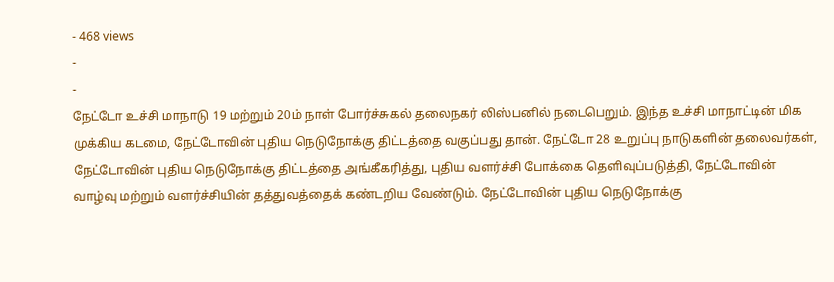- 468 views
-
-
நேட்டோ உச்சி மாநாடு 19 மற்றும் 20ம் நாள் போர்ச்சுகல் தலைநகர் லிஸ்பனில் நடைபெறும். இந்த உச்சி மாநாட்டின் மிக முக்கிய கடமை, நேட்டோவின் புதிய நெடுநோக்கு திட்டத்தை வகுப்பது தான். நேட்டோ 28 உறுப்பு நாடுகளின் தலைவர்கள், நேட்டோவின் புதிய நெடுநோக்கு திட்டத்தை அங்கீகரித்து, புதிய வளர்ச்சி போக்கை தெளிவுப்படுத்தி, நேட்டோவின் வாழ்வு மற்றும் வளர்ச்சியின் தத்துவத்தைக் கண்டறிய வேண்டும். நேட்டோவின் புதிய நெடுநோக்கு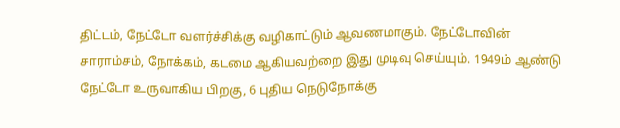திட்டம், நேட்டோ வளர்ச்சிக்கு வழிகாட்டும் ஆவணமாகும். நேட்டோவின் சாராம்சம், நோக்கம், கடமை ஆகியவற்றை இது முடிவு செய்யும். 1949ம் ஆண்டு நேட்டோ உருவாகிய பிறகு, 6 புதிய நெடுநோக்கு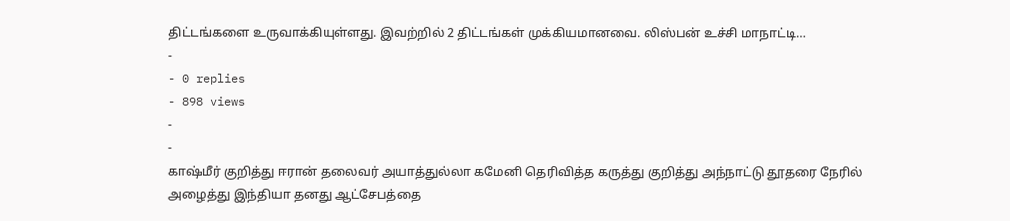திட்டங்களை உருவாக்கியுள்ளது. இவற்றில் 2 திட்டங்கள் முக்கியமானவை. லிஸ்பன் உச்சி மாநாட்டி…
-
- 0 replies
- 898 views
-
-
காஷ்மீர் குறித்து ஈரான் தலைவர் அயாத்துல்லா கமேனி தெரிவித்த கருத்து குறித்து அந்நாட்டு தூதரை நேரில் அழைத்து இந்தியா தனது ஆட்சேபத்தை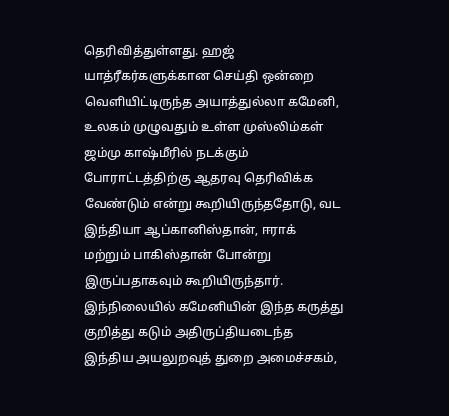தெரிவித்துள்ளது. ஹஜ் யாத்ரீகர்களுக்கான செய்தி ஒன்றை வெளியிட்டிருந்த அயாத்துல்லா கமேனி, உலகம் முழுவதும் உள்ள முஸ்லிம்கள் ஜம்மு காஷ்மீரில் நடக்கும் போராட்டத்திற்கு ஆதரவு தெரிவிக்க வேண்டும் என்று கூறியிருந்ததோடு, வட இந்தியா ஆப்கானிஸ்தான், ஈராக் மற்றும் பாகிஸ்தான் போன்று இருப்பதாகவும் கூறியிருந்தார். இந்நிலையில் கமேனியின் இந்த கருத்து குறித்து கடும் அதிருப்தியடைந்த இந்திய அயலுறவுத் துறை அமைச்சகம்,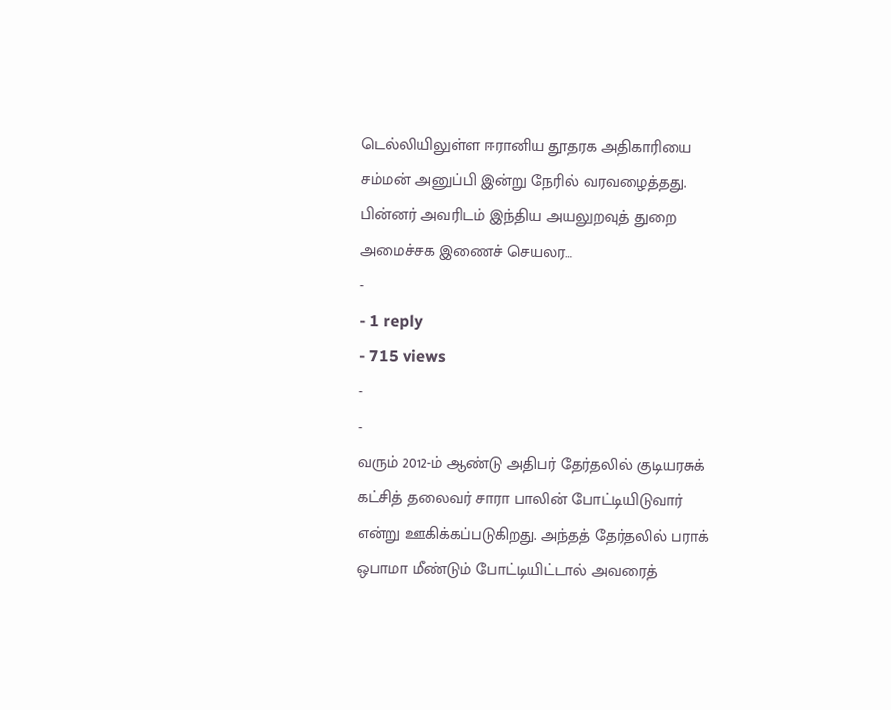டெல்லியிலுள்ள ஈரானிய தூதரக அதிகாரியை சம்மன் அனுப்பி இன்று நேரில் வரவழைத்தது. பின்னர் அவரிடம் இந்திய அயலுறவுத் துறை அமைச்சக இணைச் செயலர…
-
- 1 reply
- 715 views
-
-
வரும் 2012-ம் ஆண்டு அதிபர் தேர்தலில் குடியரசுக் கட்சித் தலைவர் சாரா பாலின் போட்டியிடுவார் என்று ஊகிக்கப்படுகிறது. அந்தத் தேர்தலில் பராக் ஒபாமா மீண்டும் போட்டியிட்டால் அவரைத்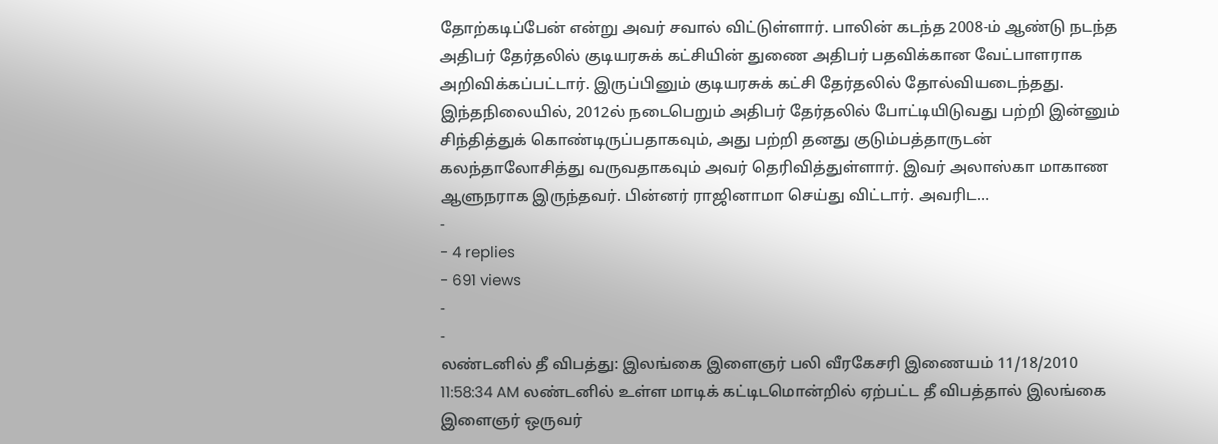தோற்கடிப்பேன் என்று அவர் சவால் விட்டுள்ளார். பாலின் கடந்த 2008-ம் ஆண்டு நடந்த அதிபர் தேர்தலில் குடியரசுக் கட்சியின் துணை அதிபர் பதவிக்கான வேட்பாளராக அறிவிக்கப்பட்டார். இருப்பினும் குடியரசுக் கட்சி தேர்தலில் தோல்வியடைந்தது. இந்தநிலையில், 2012ல் நடைபெறும் அதிபர் தேர்தலில் போட்டியிடுவது பற்றி இன்னும் சிந்தித்துக் கொண்டிருப்பதாகவும், அது பற்றி தனது குடும்பத்தாருடன் கலந்தாலோசித்து வருவதாகவும் அவர் தெரிவித்துள்ளார். இவர் அலாஸ்கா மாகாண ஆளுநராக இருந்தவர். பின்னர் ராஜினாமா செய்து விட்டார். அவரிட…
-
- 4 replies
- 691 views
-
-
லண்டனில் தீ விபத்து: இலங்கை இளைஞர் பலி வீரகேசரி இணையம் 11/18/2010 11:58:34 AM லண்டனில் உள்ள மாடிக் கட்டிடமொன்றில் ஏற்பட்ட தீ விபத்தால் இலங்கை இளைஞர் ஒருவர்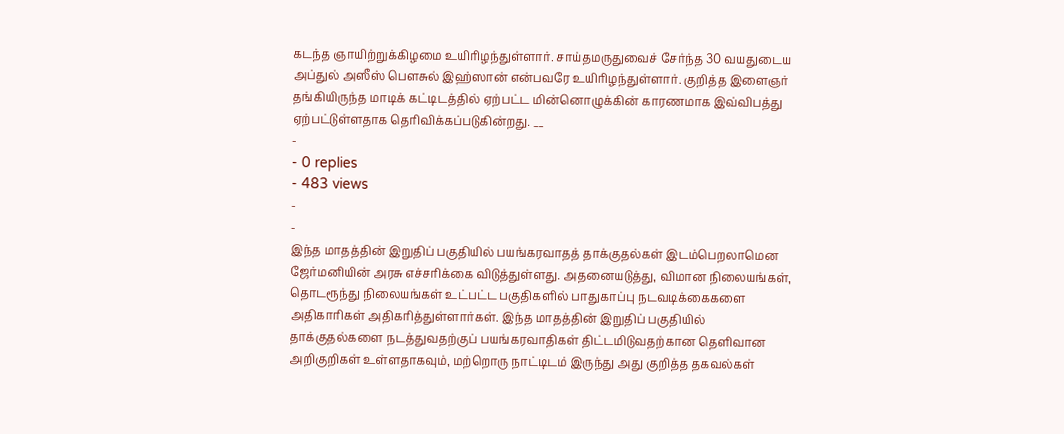கடந்த ஞாயிற்றுக்கிழமை உயிரிழந்துள்ளார். சாய்தமருதுவைச் சேர்ந்த 30 வயதுடைய அப்துல் அஸீஸ் பௌசுல் இஹ்ஸான் என்பவரே உயிரிழந்துள்ளார். குறித்த இளைஞர் தங்கியிருந்த மாடிக் கட்டிடத்தில் ஏற்பட்ட மின்னொழுக்கின் காரணமாக இவ்விபத்து ஏற்பட்டுள்ளதாக தெரிவிக்கப்படுகின்றது. __
-
- 0 replies
- 483 views
-
-
இந்த மாதத்தின் இறுதிப் பகுதியில் பயங்கரவாதத் தாக்குதல்கள் இடம்பெறலாமென ஜேர்மனியின் அரசு எச்சரிக்கை விடுத்துள்ளது. அதனையடுத்து, விமான நிலையங்கள், தொடரூந்து நிலையங்கள் உட்பட்ட பகுதிகளில் பாதுகாப்பு நடவடிக்கைகளை அதிகாரிகள் அதிகரித்துள்ளார்கள். இந்த மாதத்தின் இறுதிப் பகுதியில் தாக்குதல்களை நடத்துவதற்குப் பயங்கரவாதிகள் திட்டமிடுவதற்கான தெளிவான அறிகுறிகள் உள்ளதாகவும், மற்றொரு நாட்டிடம் இருந்து அது குறித்த தகவல்கள்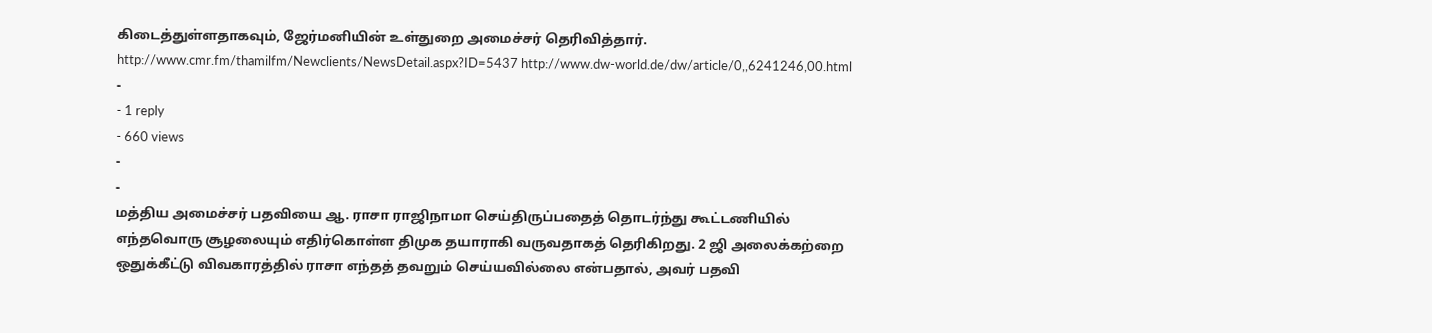கிடைத்துள்ளதாகவும், ஜேர்மனியின் உள்துறை அமைச்சர் தெரிவித்தார். http://www.cmr.fm/thamilfm/Newclients/NewsDetail.aspx?ID=5437 http://www.dw-world.de/dw/article/0,,6241246,00.html
-
- 1 reply
- 660 views
-
-
மத்திய அமைச்சர் பதவியை ஆ. ராசா ராஜிநாமா செய்திருப்பதைத் தொடர்ந்து கூட்டணியில் எந்தவொரு சூழலையும் எதிர்கொள்ள திமுக தயாராகி வருவதாகத் தெரிகிறது. 2 ஜி அலைக்கற்றை ஒதுக்கீட்டு விவகாரத்தில் ராசா எந்தத் தவறும் செய்யவில்லை என்பதால், அவர் பதவி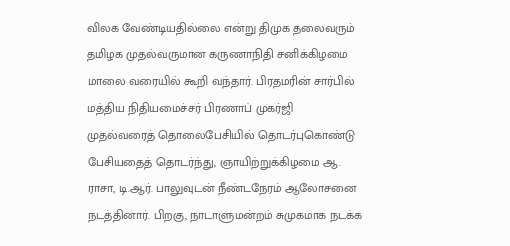விலக வேண்டியதில்லை என்று திமுக தலைவரும் தமிழக முதல்வருமான கருணாநிதி சனிக்கிழமை மாலை வரையில் கூறி வந்தார். பிரதமரின் சார்பில் மத்திய நிதியமைச்சர் பிரணாப் முகர்ஜி முதல்வரைத் தொலைபேசியில் தொடர்புகொண்டு பேசியதைத் தொடர்ந்து, ஞாயிற்றுக்கிழமை ஆ. ராசா, டி.ஆர். பாலுவுடன் நீண்டநேரம் ஆலோசனை நடத்தினார். பிறகு, நாடாளுமன்றம் சுமுகமாக நடக்க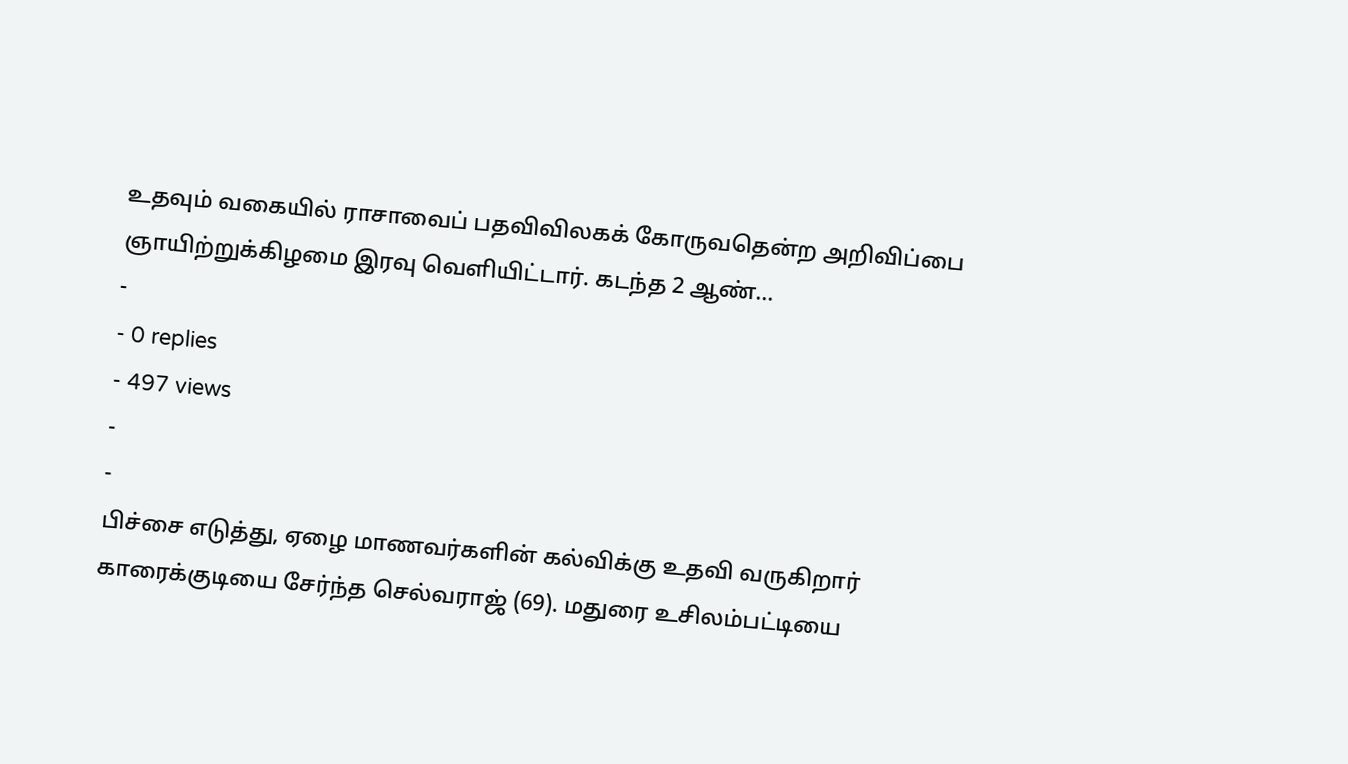உதவும் வகையில் ராசாவைப் பதவிவிலகக் கோருவதென்ற அறிவிப்பை ஞாயிற்றுக்கிழமை இரவு வெளியிட்டார். கடந்த 2 ஆண்…
-
- 0 replies
- 497 views
-
-
பிச்சை எடுத்து, ஏழை மாணவர்களின் கல்விக்கு உதவி வருகிறார் காரைக்குடியை சேர்ந்த செல்வராஜ் (69). மதுரை உசிலம்பட்டியை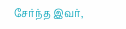சேர்ந்த இவர்,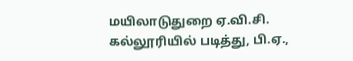மயிலாடுதுறை ஏ.வி.சி. கல்லூரியில் படித்து, பி.ஏ.,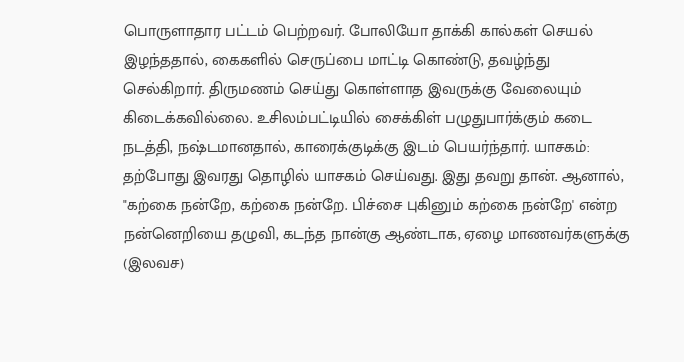பொருளாதார பட்டம் பெற்றவர். போலியோ தாக்கி கால்கள் செயல் இழந்ததால், கைகளில் செருப்பை மாட்டி கொண்டு, தவழ்ந்து செல்கிறார். திருமணம் செய்து கொள்ளாத இவருக்கு வேலையும் கிடைக்கவில்லை. உசிலம்பட்டியில் சைக்கிள் பழுதுபார்க்கும் கடை நடத்தி, நஷ்டமானதால், காரைக்குடிக்கு இடம் பெயர்ந்தார். யாசகம்: தற்போது இவரது தொழில் யாசகம் செய்வது. இது தவறு தான். ஆனால், "கற்கை நன்றே, கற்கை நன்றே. பிச்சை புகினும் கற்கை நன்றே' என்ற நன்னெறியை தழுவி, கடந்த நான்கு ஆண்டாக, ஏழை மாணவர்களுக்கு (இலவச)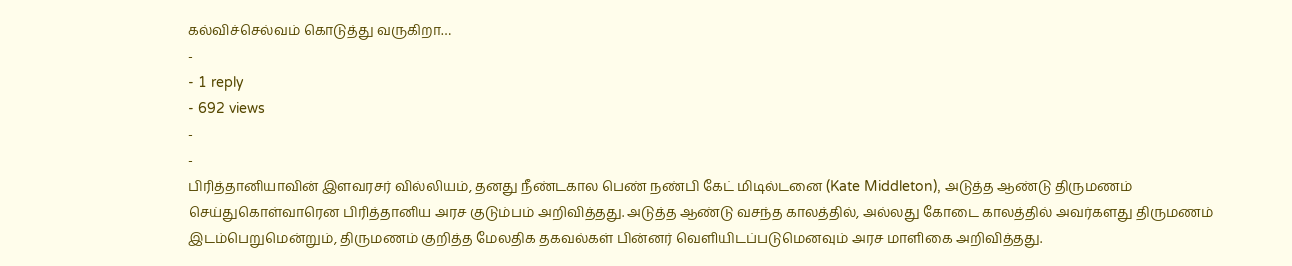கல்விச்செல்வம் கொடுத்து வருகிறா…
-
- 1 reply
- 692 views
-
-
பிரித்தானியாவின் இளவரசர் வில்லியம், தனது நீண்டகால பெண் நண்பி கேட் மிடில்டனை (Kate Middleton), அடுத்த ஆண்டு திருமணம் செய்துகொள்வாரென பிரித்தானிய அரச குடும்பம் அறிவித்தது. அடுத்த ஆண்டு வசந்த காலத்தில், அல்லது கோடை காலத்தில் அவர்களது திருமணம் இடம்பெறுமென்றும், திருமணம் குறித்த மேலதிக தகவல்கள் பின்னர் வெளியிடப்படுமெனவும் அரச மாளிகை அறிவித்தது.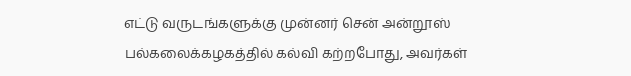எட்டு வருடங்களுக்கு முன்னர் சென் அன்றூஸ் பல்கலைக்கழகத்தில் கல்வி கற்றபோது, அவர்கள்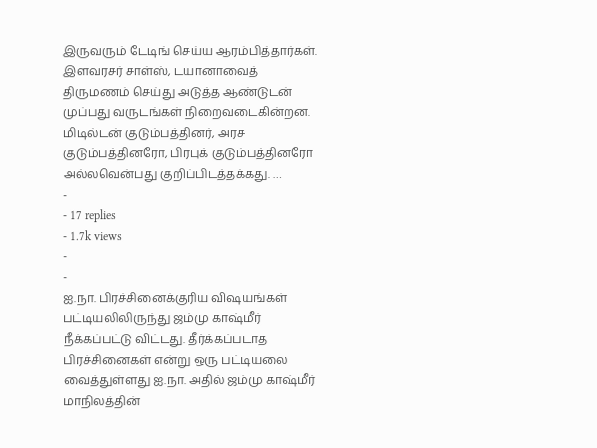இருவரும் டேடிங் செய்ய ஆரம்பித்தார்கள். இளவரசர் சாள்ஸ், டயானாவைத் திருமணம் செய்து அடுத்த ஆண்டுடன் முப்பது வருடங்கள் நிறைவடைகின்றன. மிடில்டன் குடும்பத்தினர், அரச குடும்பத்தினரோ, பிரபுக் குடும்பத்தினரோ அல்லவென்பது குறிப்பிடத்தக்கது. …
-
- 17 replies
- 1.7k views
-
-
ஐ.நா. பிரச்சினைக்குரிய விஷயங்கள் பட்டியலிலிருந்து ஜம்மு காஷ்மீர் நீக்கப்பட்டு விட்டது. தீர்க்கப்படாத பிரச்சினைகள் என்று ஒரு பட்டியலை வைத்துள்ளது ஐ.நா. அதில் ஜம்மு காஷ்மீர் மாநிலத்தின்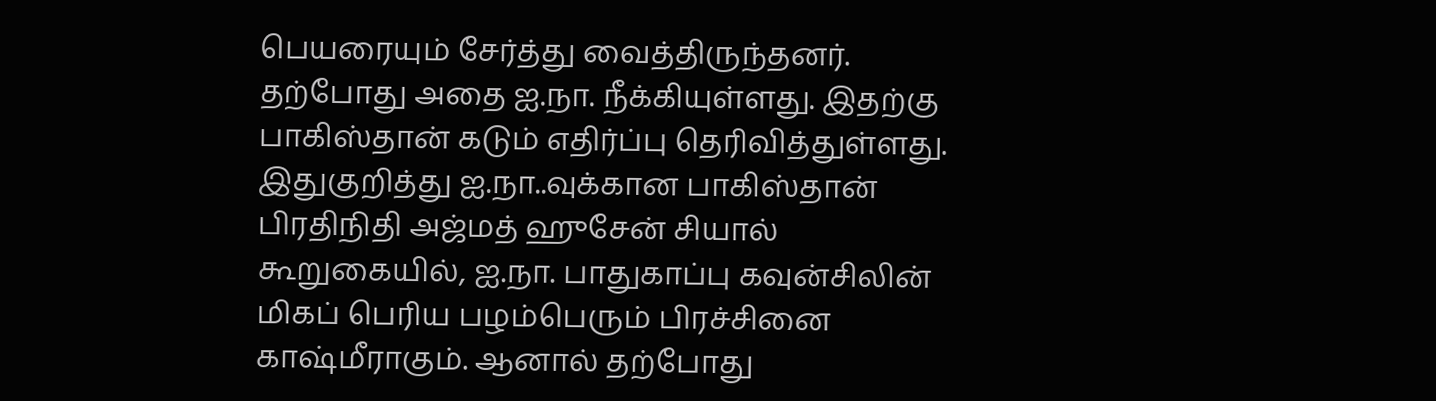பெயரையும் சேர்த்து வைத்திருந்தனர். தற்போது அதை ஐ.நா. நீக்கியுள்ளது. இதற்கு பாகிஸ்தான் கடும் எதிர்ப்பு தெரிவித்துள்ளது. இதுகுறித்து ஐ.நா..வுக்கான பாகிஸ்தான் பிரதிநிதி அஜ்மத் ஹுசேன் சியால் கூறுகையில், ஐ.நா. பாதுகாப்பு கவுன்சிலின் மிகப் பெரிய பழம்பெரும் பிரச்சினை காஷ்மீராகும். ஆனால் தற்போது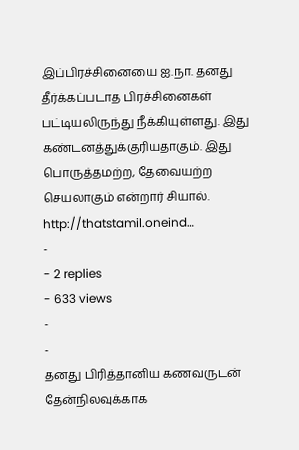இப்பிரச்சினையை ஐ.நா. தனது தீர்க்கப்படாத பிரச்சினைகள் பட்டியலிருந்து நீக்கியுள்ளது. இது கண்டனத்துக்குரியதாகும். இது பொருத்தமற்ற, தேவையற்ற செயலாகும் என்றார் சியால். http://thatstamil.oneind…
-
- 2 replies
- 633 views
-
-
தனது பிரித்தானிய கணவருடன் தேன்நிலவுக்காக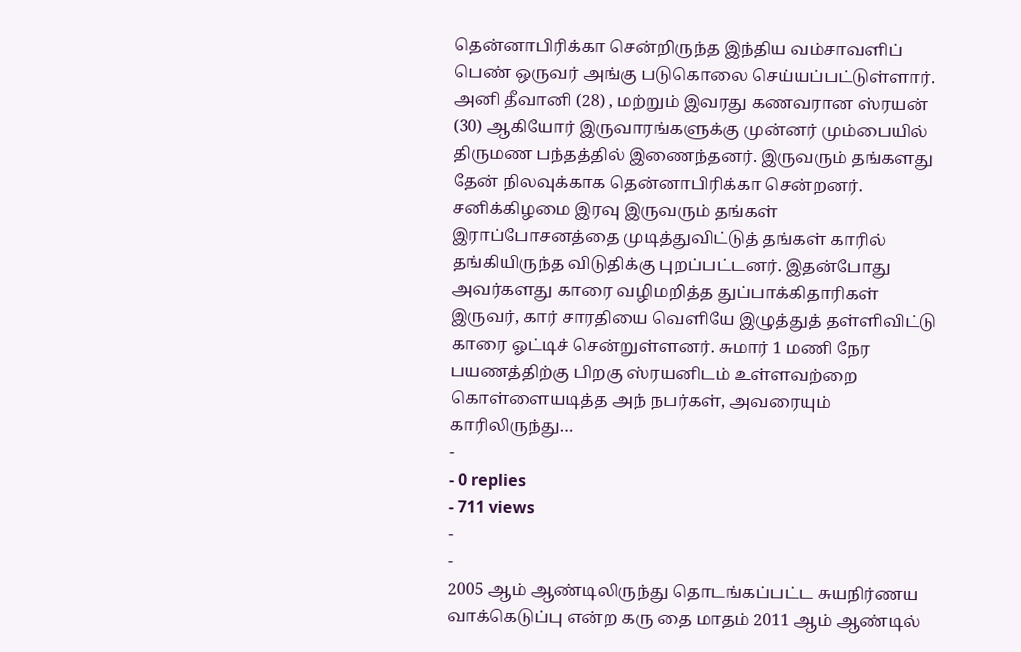தென்னாபிரிக்கா சென்றிருந்த இந்திய வம்சாவளிப் பெண் ஒருவர் அங்கு படுகொலை செய்யப்பட்டுள்ளார். அனி தீவானி (28) , மற்றும் இவரது கணவரான ஸ்ரயன் (30) ஆகியோர் இருவாரங்களுக்கு முன்னர் மும்பையில் திருமண பந்தத்தில் இணைந்தனர். இருவரும் தங்களது தேன் நிலவுக்காக தென்னாபிரிக்கா சென்றனர். சனிக்கிழமை இரவு இருவரும் தங்கள் இராப்போசனத்தை முடித்துவிட்டுத் தங்கள் காரில் தங்கியிருந்த விடுதிக்கு புறப்பட்டனர். இதன்போது அவர்களது காரை வழிமறித்த துப்பாக்கிதாரிகள் இருவர், கார் சாரதியை வெளியே இழுத்துத் தள்ளிவிட்டு காரை ஓட்டிச் சென்றுள்ளனர். சுமார் 1 மணி நேர பயணத்திற்கு பிறகு ஸ்ரயனிடம் உள்ளவற்றை கொள்ளையடித்த அந் நபர்கள், அவரையும் காரிலிருந்து…
-
- 0 replies
- 711 views
-
-
2005 ஆம் ஆண்டிலிருந்து தொடங்கப்பட்ட சுயநிர்ணய வாக்கெடுப்பு என்ற கரு தை மாதம் 2011 ஆம் ஆண்டில்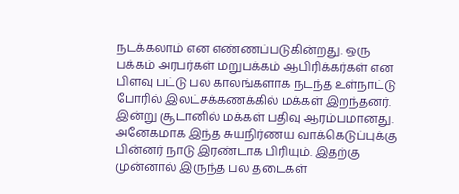நடக்கலாம் என எண்ணப்படுகின்றது. ஒரு பக்கம் அரபர்கள் மறுபக்கம் ஆபிரிக்கர்கள் என பிளவு பட்டு பல காலங்களாக நடந்த உள்நாட்டு போரில் இலட்சக்கணக்கில் மக்கள் இறந்தனர். இன்று சூடானில் மக்கள் பதிவு ஆரம்பமானது. அனேகமாக இந்த சுயநிர்ணய வாக்கெடுப்புக்கு பின்னர் நாடு இரண்டாக பிரியும். இதற்கு முன்னால் இருந்த பல தடைகள்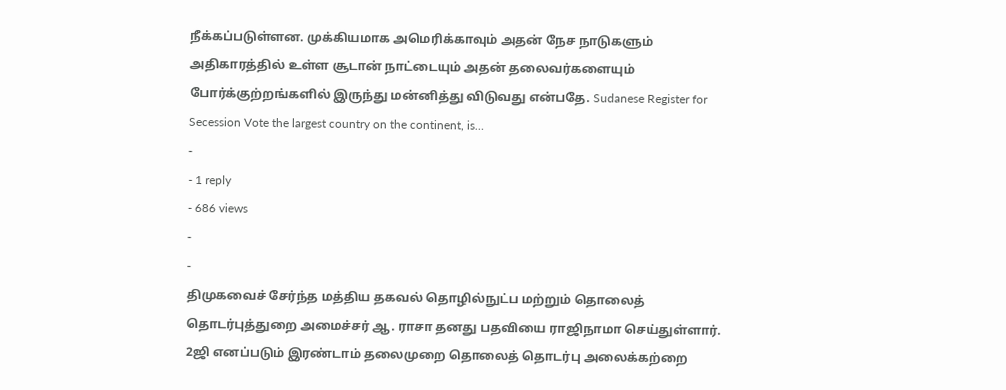நீக்கப்படுள்ளன. முக்கியமாக அமெரிக்காவும் அதன் நேச நாடுகளும் அதிகாரத்தில் உள்ள சூடான் நாட்டையும் அதன் தலைவர்களையும் போர்க்குற்றங்களில் இருந்து மன்னித்து விடுவது என்பதே. Sudanese Register for Secession Vote the largest country on the continent, is…
-
- 1 reply
- 686 views
-
-
திமுகவைச் சேர்ந்த மத்திய தகவல் தொழில்நுட்ப மற்றும் தொலைத் தொடர்புத்துறை அமைச்சர் ஆ. ராசா தனது பதவியை ராஜிநாமா செய்துள்ளார். 2ஜி எனப்படும் இரண்டாம் தலைமுறை தொலைத் தொடர்பு அலைக்கற்றை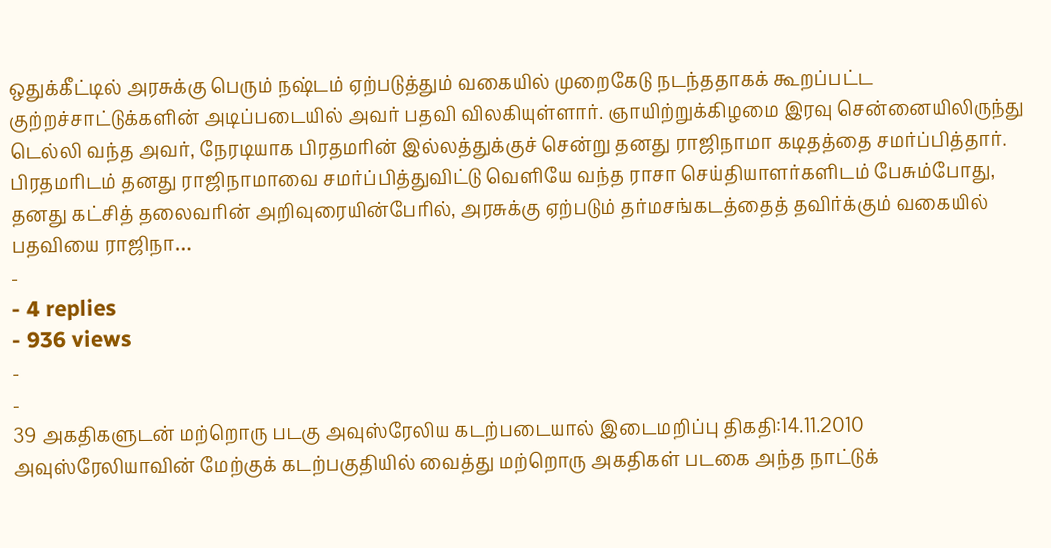ஒதுக்கீட்டில் அரசுக்கு பெரும் நஷ்டம் ஏற்படுத்தும் வகையில் முறைகேடு நடந்ததாகக் கூறப்பட்ட குற்றச்சாட்டுக்களின் அடிப்படையில் அவர் பதவி விலகியுள்ளார். ஞாயிற்றுக்கிழமை இரவு சென்னையிலிருந்து டெல்லி வந்த அவர், நேரடியாக பிரதமரின் இல்லத்துக்குச் சென்று தனது ராஜிநாமா கடிதத்தை சமர்ப்பித்தார். பிரதமரிடம் தனது ராஜிநாமாவை சமர்ப்பித்துவிட்டு வெளியே வந்த ராசா செய்தியாளர்களிடம் பேசும்போது, தனது கட்சித் தலைவரின் அறிவுரையின்பேரில், அரசுக்கு ஏற்படும் தர்மசங்கடத்தைத் தவிர்க்கும் வகையில் பதவியை ராஜிநா…
-
- 4 replies
- 936 views
-
-
39 அகதிகளுடன் மற்றொரு படகு அவுஸ்ரேலிய கடற்படையால் இடைமறிப்பு திகதி:14.11.2010 அவுஸ்ரேலியாவின் மேற்குக் கடற்பகுதியில் வைத்து மற்றொரு அகதிகள் படகை அந்த நாட்டுக்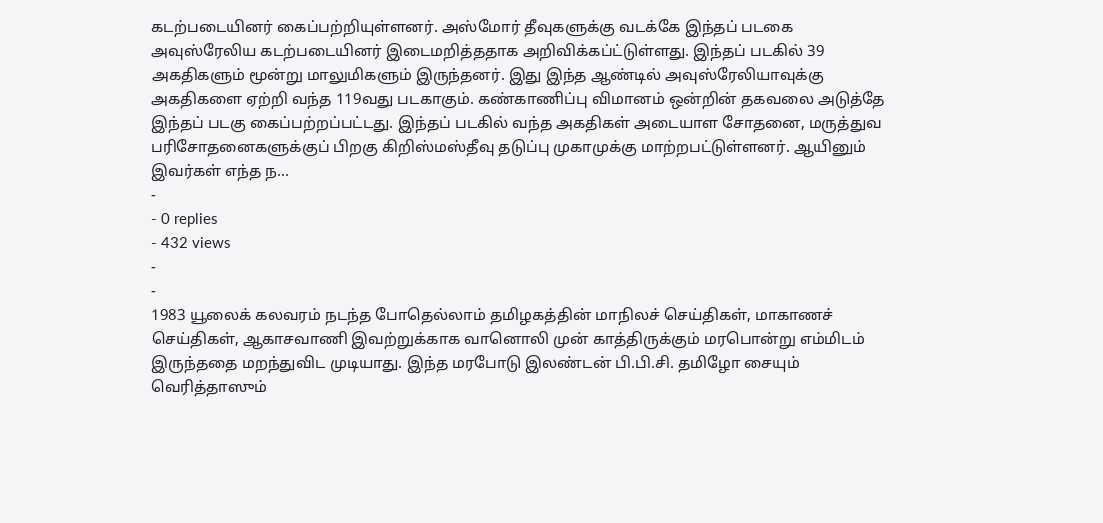கடற்படையினர் கைப்பற்றியுள்ளனர். அஸ்மோர் தீவுகளுக்கு வடக்கே இந்தப் படகை அவுஸ்ரேலிய கடற்படையினர் இடைமறித்ததாக அறிவிக்கப்ட்டுள்ளது. இந்தப் படகில் 39 அகதிகளும் மூன்று மாலுமிகளும் இருந்தனர். இது இந்த ஆண்டில் அவுஸ்ரேலியாவுக்கு அகதிகளை ஏற்றி வந்த 119வது படகாகும். கண்காணிப்பு விமானம் ஒன்றின் தகவலை அடுத்தே இந்தப் படகு கைப்பற்றப்பட்டது. இந்தப் படகில் வந்த அகதிகள் அடையாள சோதனை, மருத்துவ பரிசோதனைகளுக்குப் பிறகு கிறிஸ்மஸ்தீவு தடுப்பு முகாமுக்கு மாற்றபட்டுள்ளனர். ஆயினும் இவர்கள் எந்த ந…
-
- 0 replies
- 432 views
-
-
1983 யூலைக் கலவரம் நடந்த போதெல்லாம் தமிழகத்தின் மாநிலச் செய்திகள், மாகாணச் செய்திகள், ஆகாசவாணி இவற்றுக்காக வானொலி முன் காத்திருக்கும் மரபொன்று எம்மிடம் இருந்ததை மறந்துவிட முடியாது. இந்த மரபோடு இலண்டன் பி.பி.சி. தமிழோ சையும் வெரித்தாஸும்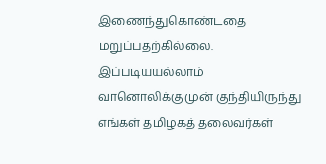இணைந்துகொண்டதை மறுப்பதற்கில்லை. இப்படியயல்லாம் வானொலிக்குமுன் குந்தியிருந்து எங்கள் தமிழகத் தலைவர்கள்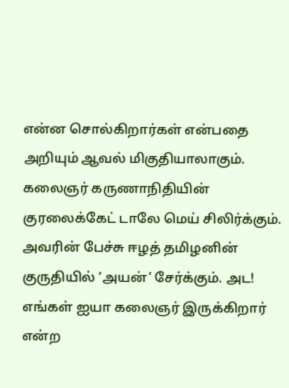என்ன சொல்கிறார்கள் என்பதை அறியும் ஆவல் மிகுதியாலாகும். கலைஞர் கருணாநிதியின் குரலைக்கேட் டாலே மெய் சிலிர்க்கும். அவரின் பேச்சு ஈழத் தமிழனின் குருதியில் ‘அயன்’ சேர்க்கும். அட! எங்கள் ஐயா கலைஞர் இருக்கிறார் என்ற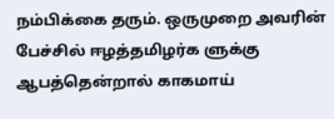நம்பிக்கை தரும். ஒருமுறை அவரின் பேச்சில் ஈழத்தமிழர்க ளுக்கு ஆபத்தென்றால் காகமாய்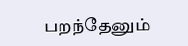பறந்தேனும்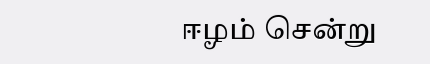ஈழம் சென்று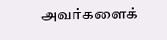அவர்களைக்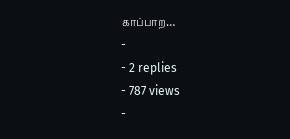காப்பாற…
-
- 2 replies
- 787 views
-